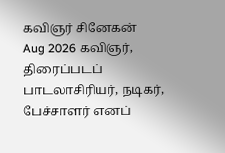கவிஞர் சினேகன்
Aug 2026 கவிஞர், திரைப்படப் பாடலாசிரியர், நடிகர், பேச்சாளர் எனப்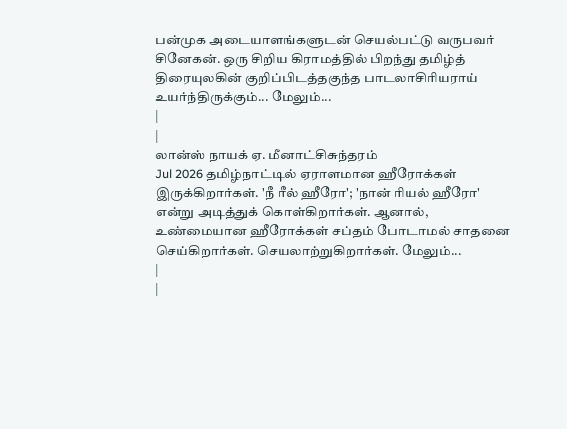பன்முக அடையாளங்களுடன் செயல்பட்டு வருபவர் சினேகன். ஒரு சிறிய கிராமத்தில் பிறந்து தமிழ்த் திரையுலகின் குறிப்பிடத்தகுந்த பாடலாசிரியராய் உயர்ந்திருக்கும்... மேலும்...
|
|
லான்ஸ் நாயக் ஏ. மீனாட்சிசுந்தரம்
Jul 2026 தமிழ்நாட்டில் ஏராளமான ஹீரோக்கள் இருக்கிறார்கள். 'நீ ரீல் ஹீரோ'; 'நான் ரியல் ஹீரோ' என்று அடித்துக் கொள்கிறார்கள். ஆனால், உண்மையான ஹீரோக்கள் சப்தம் போடாமல் சாதனை செய்கிறார்கள். செயலாற்றுகிறார்கள். மேலும்...
|
|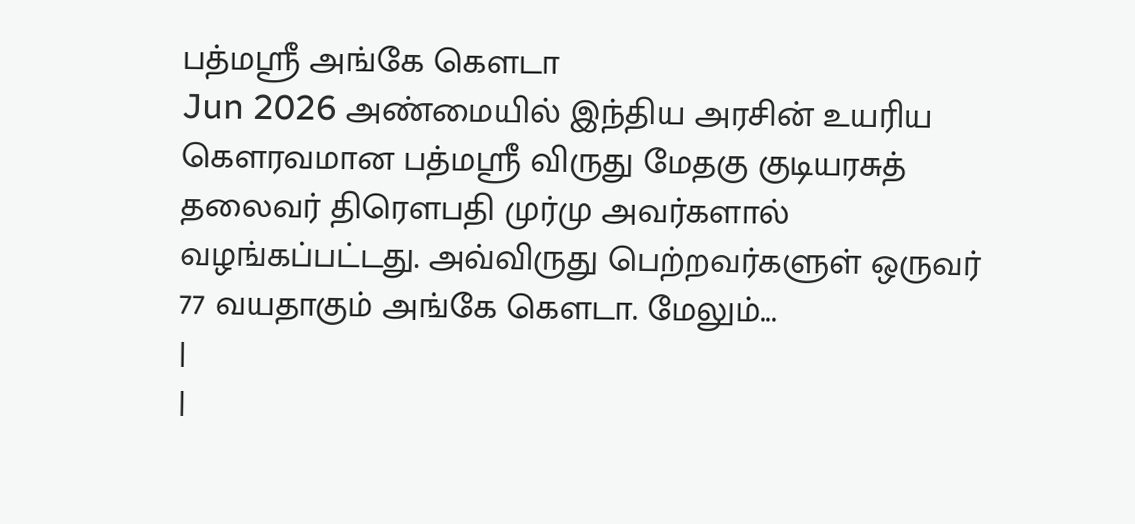பத்மஸ்ரீ அங்கே கௌடா
Jun 2026 அண்மையில் இந்திய அரசின் உயரிய கௌரவமான பத்மஸ்ரீ விருது மேதகு குடியரசுத் தலைவர் திரௌபதி முர்மு அவர்களால் வழங்கப்பட்டது. அவ்விருது பெற்றவர்களுள் ஒருவர் 77 வயதாகும் அங்கே கௌடா. மேலும்...
|
|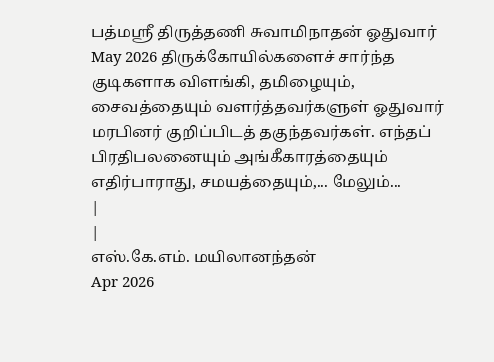பத்மஸ்ரீ திருத்தணி சுவாமிநாதன் ஓதுவார்
May 2026 திருக்கோயில்களைச் சார்ந்த குடிகளாக விளங்கி, தமிழையும், சைவத்தையும் வளர்த்தவர்களுள் ஓதுவார் மரபினர் குறிப்பிடத் தகுந்தவர்கள். எந்தப் பிரதிபலனையும் அங்கீகாரத்தையும் எதிர்பாராது, சமயத்தையும்,... மேலும்...
|
|
எஸ்.கே.எம். மயிலானந்தன்
Apr 2026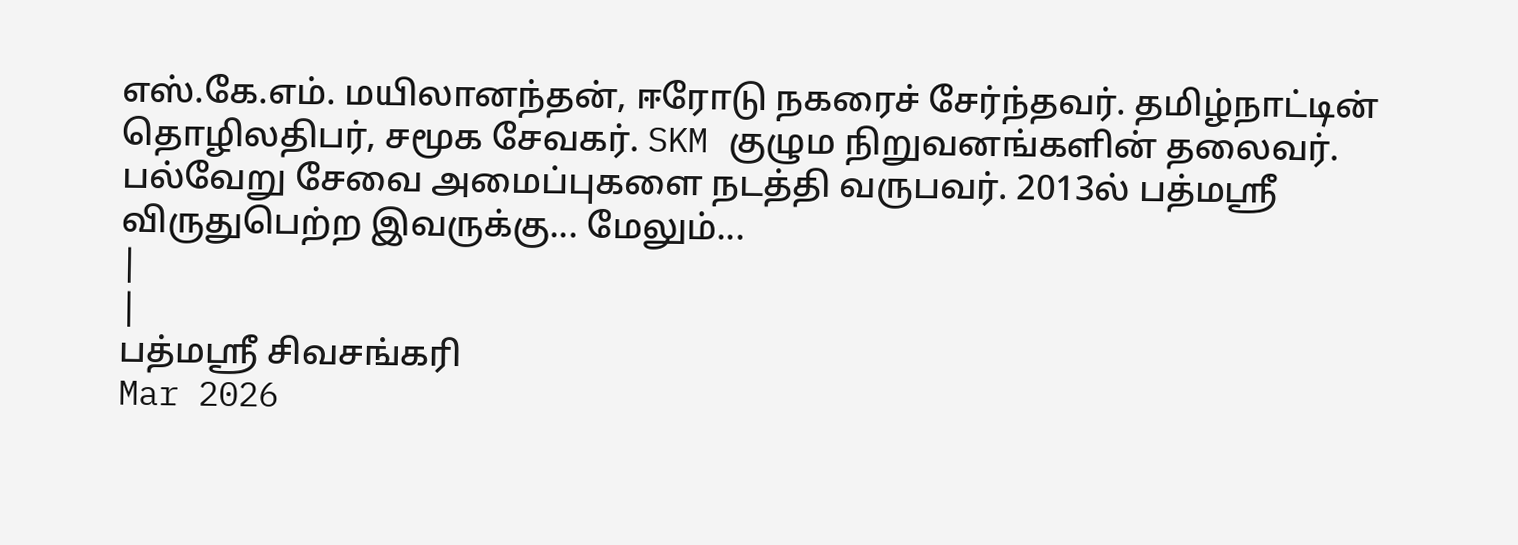எஸ்.கே.எம். மயிலானந்தன், ஈரோடு நகரைச் சேர்ந்தவர். தமிழ்நாட்டின் தொழிலதிபர், சமூக சேவகர். SKM குழும நிறுவனங்களின் தலைவர். பல்வேறு சேவை அமைப்புகளை நடத்தி வருபவர். 2013ல் பத்மஸ்ரீ விருதுபெற்ற இவருக்கு... மேலும்...
|
|
பத்மஸ்ரீ சிவசங்கரி
Mar 2026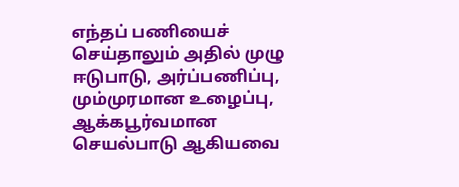எந்தப் பணியைச் செய்தாலும் அதில் முழு ஈடுபாடு, அர்ப்பணிப்பு, மும்முரமான உழைப்பு, ஆக்கபூர்வமான செயல்பாடு ஆகியவை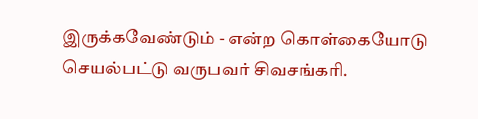இருக்கவேண்டும் - என்ற கொள்கையோடு செயல்பட்டு வருபவர் சிவசங்கரி.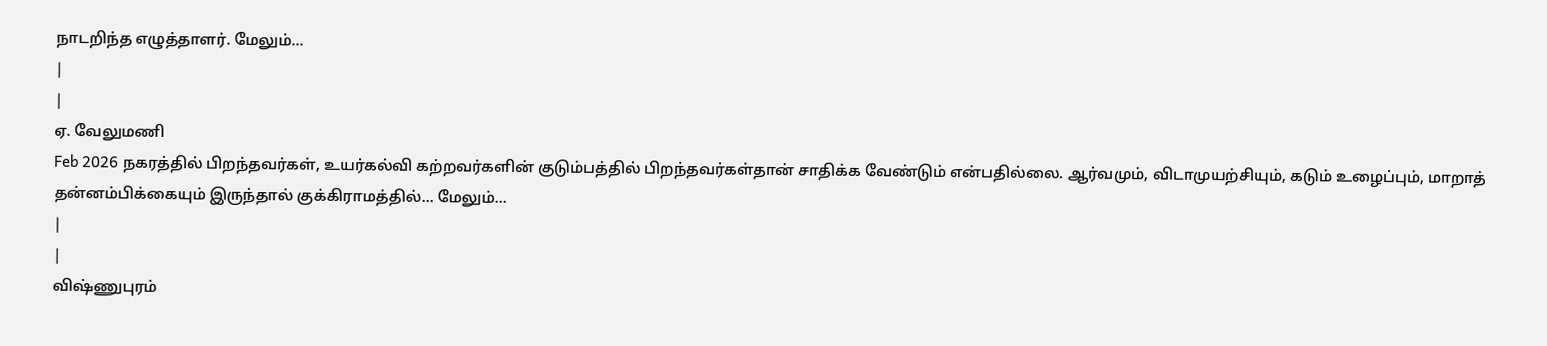நாடறிந்த எழுத்தாளர். மேலும்...
|
|
ஏ. வேலுமணி
Feb 2026 நகரத்தில் பிறந்தவர்கள், உயர்கல்வி கற்றவர்களின் குடும்பத்தில் பிறந்தவர்கள்தான் சாதிக்க வேண்டும் என்பதில்லை. ஆர்வமும், விடாமுயற்சியும், கடும் உழைப்பும், மாறாத் தன்னம்பிக்கையும் இருந்தால் குக்கிராமத்தில்... மேலும்...
|
|
விஷ்ணுபுரம்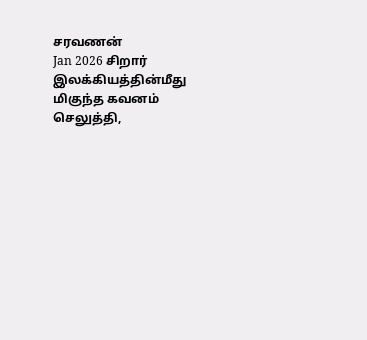சரவணன்
Jan 2026 சிறார் இலக்கியத்தின்மீது மிகுந்த கவனம் செலுத்தி,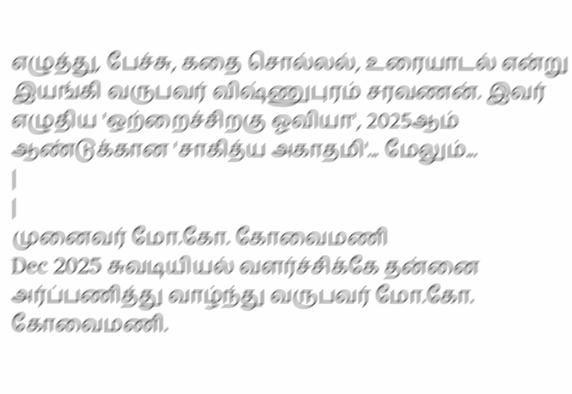எழுத்து, பேச்சு, கதை சொல்லல், உரையாடல் என்று இயங்கி வருபவர் விஷ்ணுபுரம் சரவணன். இவர் எழுதிய 'ஒற்றைச்சிறகு ஓவியா', 2025ஆம் ஆண்டுக்கான 'சாகித்ய அகாதமி'... மேலும்...
|
|
முனைவர் மோ.கோ. கோவைமணி
Dec 2025 சுவடியியல் வளர்ச்சிக்கே தன்னை அர்ப்பணித்து வாழ்ந்து வருபவர் மோ.கோ. கோவைமணி.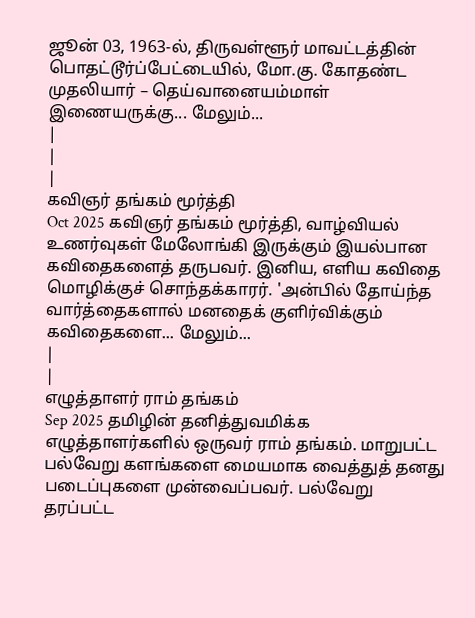ஜூன் 03, 1963-ல், திருவள்ளூர் மாவட்டத்தின் பொதட்டூர்ப்பேட்டையில், மோ.கு. கோதண்ட முதலியார் – தெய்வானையம்மாள் இணையருக்கு... மேலும்...
|
|
|
கவிஞர் தங்கம் மூர்த்தி
Oct 2025 கவிஞர் தங்கம் மூர்த்தி, வாழ்வியல் உணர்வுகள் மேலோங்கி இருக்கும் இயல்பான கவிதைகளைத் தருபவர். இனிய, எளிய கவிதை மொழிக்குச் சொந்தக்காரர். 'அன்பில் தோய்ந்த வார்த்தைகளால் மனதைக் குளிர்விக்கும் கவிதைகளை... மேலும்...
|
|
எழுத்தாளர் ராம் தங்கம்
Sep 2025 தமிழின் தனித்துவமிக்க எழுத்தாளர்களில் ஒருவர் ராம் தங்கம். மாறுபட்ட பல்வேறு களங்களை மையமாக வைத்துத் தனது படைப்புகளை முன்வைப்பவர். பல்வேறு தரப்பட்ட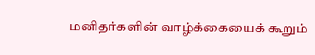மனிதர்களின் வாழ்க்கையைக் கூறும்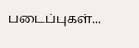படைப்புகள்...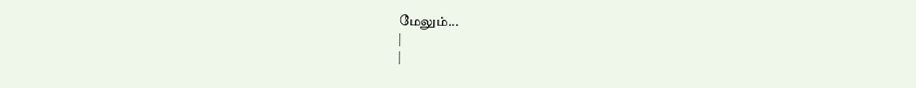மேலும்...
|
|